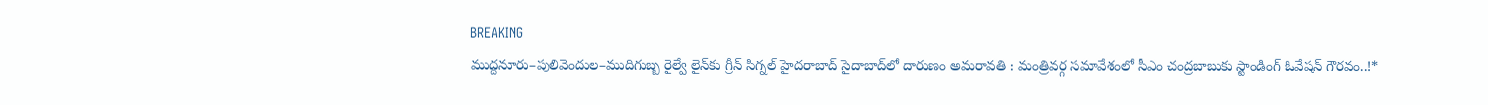BREAKING
ముద్దనూరు–పులివెందుల–ముదిగుబ్బ రైల్వే లైన్‌కు గ్రీన్ సిగ్నల్ హైదరాబాద్ సైదాబాద్‌లో దారుణం అమరావతి : మంత్రివర్గ సమావేశంలో సీఎం చంద్రబాబుకు స్టాండింగ్ ఓవేషన్ గౌరవం..!*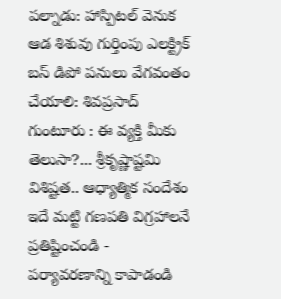పల్నాడు: హాస్పిటల్ వెనుక ఆడ శిశువు గుర్తింపు ఎలక్ట్రిక్ బస్ డిపో పనులు వేగవంతం చేయాలి: శివప్రసాద్ గుంటూరు : ఈ వ్యక్తి మీకు తెలుసా?... శ్రీకృష్ణాష్టమి విశిష్టత.. ఆధ్యాత్మిక సందేశం ఇదే మట్టి గణపతి విగ్రహాలనే ప్రతిష్టించండి - పర్యావరణాన్ని కాపాడండి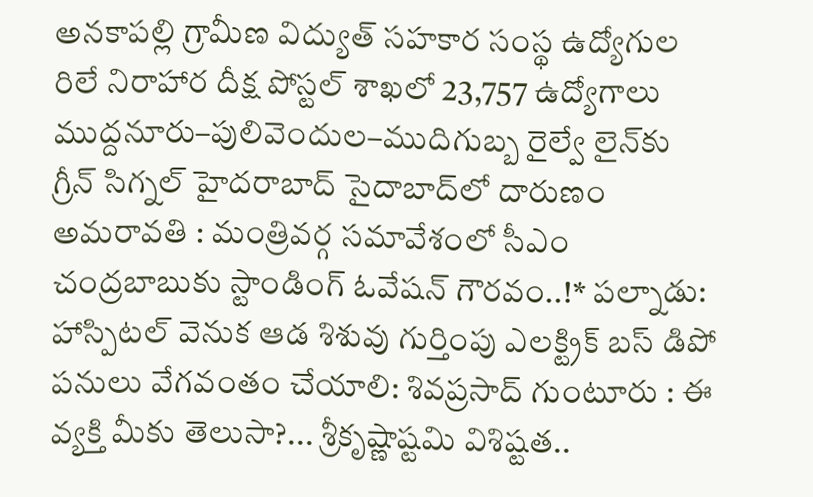అనకాపల్లి గ్రామీణ విద్యుత్ సహకార సంస్థ ఉద్యోగుల రిలే నిరాహార దీక్ష పోస్టల్ శాఖలో 23,757 ఉద్యోగాలు ముద్దనూరు–పులివెందుల–ముదిగుబ్బ రైల్వే లైన్‌కు గ్రీన్ సిగ్నల్ హైదరాబాద్ సైదాబాద్‌లో దారుణం అమరావతి : మంత్రివర్గ సమావేశంలో సీఎం చంద్రబాబుకు స్టాండింగ్ ఓవేషన్ గౌరవం..!* పల్నాడు: హాస్పిటల్ వెనుక ఆడ శిశువు గుర్తింపు ఎలక్ట్రిక్ బస్ డిపో పనులు వేగవంతం చేయాలి: శివప్రసాద్ గుంటూరు : ఈ వ్యక్తి మీకు తెలుసా?... శ్రీకృష్ణాష్టమి విశిష్టత..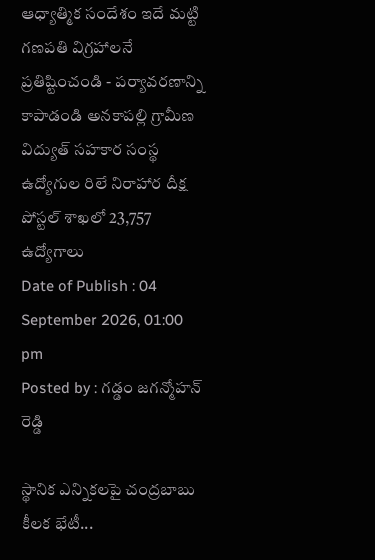ఆధ్యాత్మిక సందేశం ఇదే మట్టి గణపతి విగ్రహాలనే ప్రతిష్టించండి - పర్యావరణాన్ని కాపాడండి అనకాపల్లి గ్రామీణ విద్యుత్ సహకార సంస్థ ఉద్యోగుల రిలే నిరాహార దీక్ష పోస్టల్ శాఖలో 23,757 ఉద్యోగాలు
Date of Publish : 04 September 2026, 01:00 pm
Posted by : గడ్డం జగన్మోహన్ రెడ్డి

స్థానిక ఎన్నికలపై చంద్రబాబు కీలక భేటీ...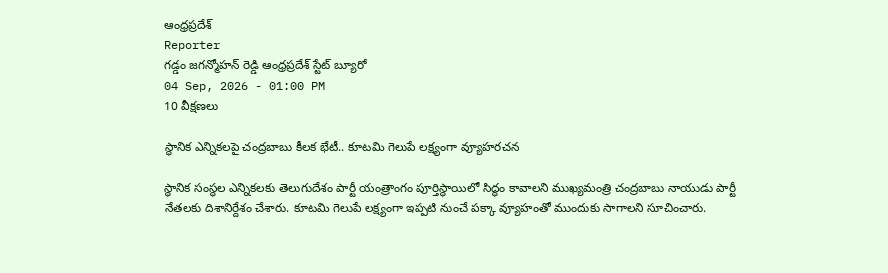ఆంధ్రప్రదేశ్
Reporter
గడ్డం జగన్మోహన్ రెడ్డి ఆంధ్రప్రదేశ్ స్టేట్ బ్యూరో
04 Sep, 2026 - 01:00 PM
10 వీక్షణలు

స్థానిక ఎన్నికలపై చంద్రబాబు కీలక భేటీ.. కూటమి గెలుపే లక్ష్యంగా వ్యూహరచన

స్థానిక సంస్థల ఎన్నికలకు తెలుగుదేశం పార్టీ యంత్రాంగం పూర్తిస్థాయిలో సిద్ధం కావాలని ముఖ్యమంత్రి చంద్రబాబు నాయుడు పార్టీ నేతలకు దిశానిర్దేశం చేశారు. కూటమి గెలుపే లక్ష్యంగా ఇప్పటి నుంచే పక్కా వ్యూహంతో ముందుకు సాగాలని సూచించారు.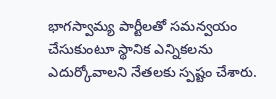భాగస్వామ్య పార్టీలతో సమన్వయం చేసుకుంటూ స్థానిక ఎన్నికలను ఎదుర్కోవాలని నేతలకు స్పష్టం చేశారు.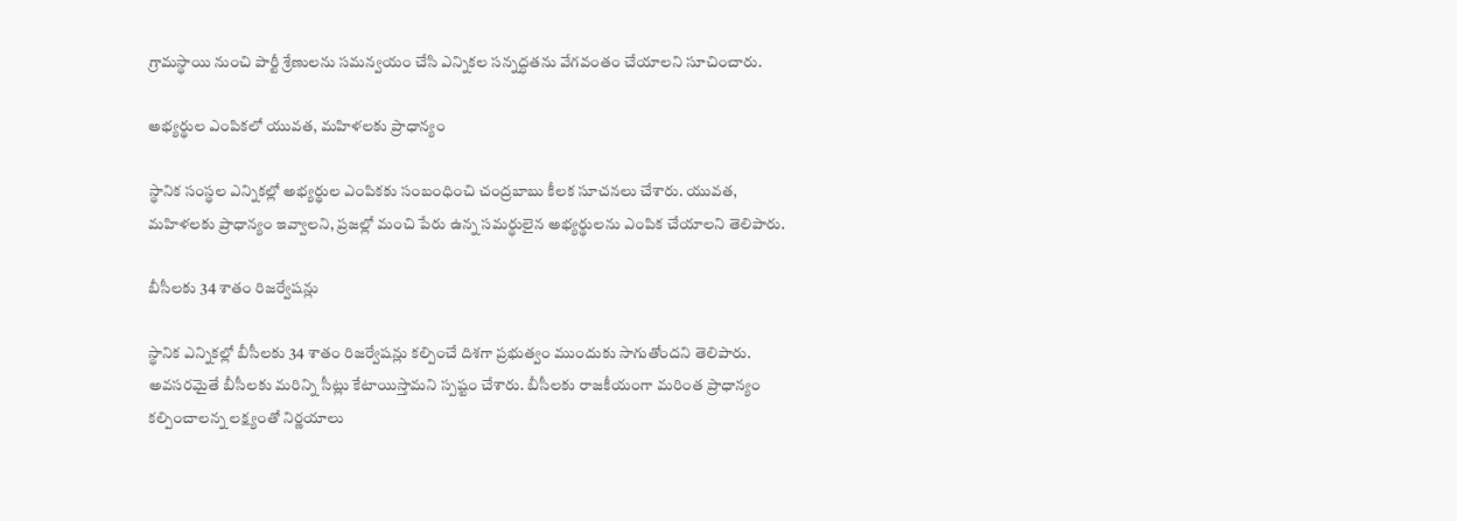గ్రామస్థాయి నుంచి పార్టీ శ్రేణులను సమన్వయం చేసి ఎన్నికల సన్నద్ధతను వేగవంతం చేయాలని సూచించారు.

అభ్యర్థుల ఎంపికలో యువత, మహిళలకు ప్రాధాన్యం

స్థానిక సంస్థల ఎన్నికల్లో అభ్యర్థుల ఎంపికకు సంబంధించి చంద్రబాబు కీలక సూచనలు చేశారు. యువత, మహిళలకు ప్రాధాన్యం ఇవ్వాలని, ప్రజల్లో మంచి పేరు ఉన్న సమర్థులైన అభ్యర్థులను ఎంపిక చేయాలని తెలిపారు.

బీసీలకు 34 శాతం రిజర్వేషన్లు

స్థానిక ఎన్నికల్లో బీసీలకు 34 శాతం రిజర్వేషన్లు కల్పించే దిశగా ప్రభుత్వం ముందుకు సాగుతోందని తెలిపారు. అవసరమైతే బీసీలకు మరిన్ని సీట్లు కేటాయిస్తామని స్పష్టం చేశారు. బీసీలకు రాజకీయంగా మరింత ప్రాధాన్యం కల్పించాలన్న లక్ష్యంతో నిర్ణయాలు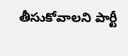తీసుకోవాలని పార్టీ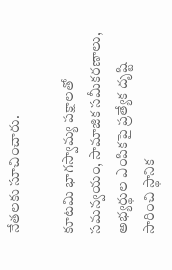నేతలకు సూచించారు.

కూటమి భాగస్వామ్య పక్షాలతో సమన్వయం, సామాజిక సమీకరణాలు, అభ్యర్థుల ఎంపికపై ప్రత్యేక దృష్టి సారించి స్థానిక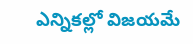ఎన్నికల్లో విజయమే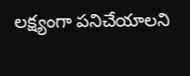లక్ష్యంగా పనిచేయాలని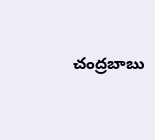చంద్రబాబు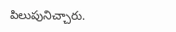పిలుపునిచ్చారు.